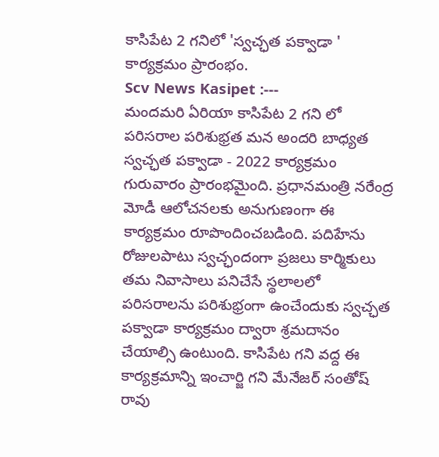కాసిపేట 2 గనిలో 'స్వచ్ఛత పక్వాడా ' కార్యక్రమం ప్రారంభం.
Scv News Kasipet :---
మందమరి ఏరియా కాసిపేట 2 గని లో పరిసరాల పరిశుభ్రత మన అందరి బాధ్యత స్వచ్ఛత పక్వాడా - 2022 కార్యక్రమం గురువారం ప్రారంభమైంది. ప్రధానమంత్రి నరేంద్ర మోడీ ఆలోచనలకు అనుగుణంగా ఈ కార్యక్రమం రూపొందించబడింది. పదిహేను రోజులపాటు స్వచ్ఛందంగా ప్రజలు కార్మికులు తమ నివాసాలు పనిచేసే స్థలాలలో పరిసరాలను పరిశుభ్రంగా ఉంచేందుకు స్వచ్ఛత పక్వాడా కార్యక్రమం ద్వారా శ్రమదానం చేయాల్సి ఉంటుంది. కాసిపేట గని వద్ద ఈ కార్యక్రమాన్ని ఇంచార్జి గని మేనేజర్ సంతోష్ రావు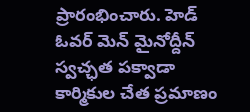ప్రారంభించారు. హెడ్ ఓవర్ మెన్ మైనోద్దీన్ స్వచ్ఛత పక్వాడా కార్మికుల చేత ప్రమాణం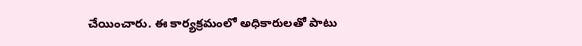చేయించారు. ఈ కార్యక్రమంలో అధికారులతో పాటు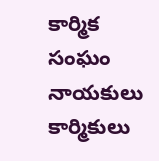కార్మిక సంఘం నాయకులు కార్మికులు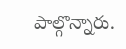పాల్గొన్నారు.